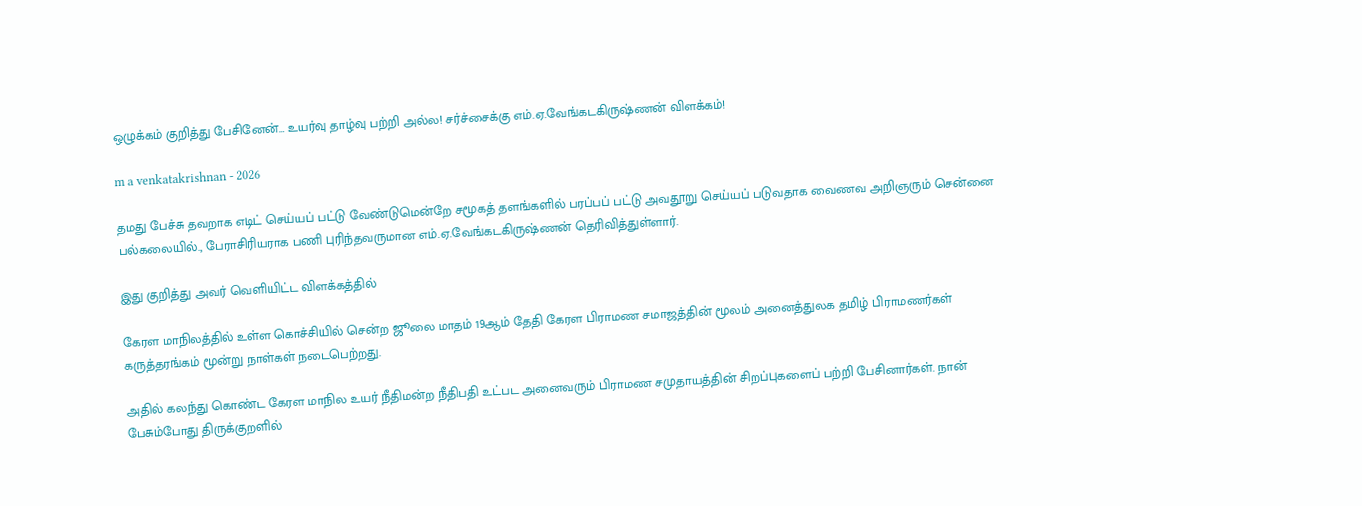ஒழுக்கம் குறித்து பேசினேன்… உயர்வு தாழ்வு பற்றி அல்ல! சர்ச்சைக்கு எம்.ஏ.வேங்கடகிருஷ்ணன் விளக்கம்!

m a venkatakrishnan - 2026

தமது பேச்சு தவறாக எடிட் செய்யப் பட்டு வேண்டுமென்றே சமூகத் தளங்களில் பரப்பப் பட்டு அவதூறு செய்யப் படுவதாக வைணவ அறிஞரும் சென்னை பல்கலையில்., பேராசிரியராக பணி புரிந்தவருமான எம்.ஏ.வேங்கடகிருஷ்ணன் தெரிவித்துள்ளார்.

இது குறித்து அவர் வெளியிட்ட விளக்கத்தில்

கேரள மாநிலத்தில் உள்ள கொச்சியில் சென்ற ஜூலை மாதம் 19ஆம் தேதி கேரள பிராமண சமாஜத்தின் மூலம் அனைத்துலக தமிழ் பிராமணர்கள் கருத்தரங்கம் மூன்று நாள்கள் நடைபெற்றது.

அதில் கலந்து கொண்ட கேரள மாநில உயர் நீதிமன்ற நீதிபதி உட்பட அனைவரும் பிராமண சமுதாயத்தின் சிறப்புகளைப் பற்றி பேசினார்கள். நான் பேசும்போது திருக்குறளில்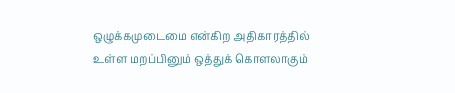ஒழுக்கமுடைமை என்கிற அதிகாரத்தில் உள்ள மறப்பினும் ஒத்துக் கொளலாகும்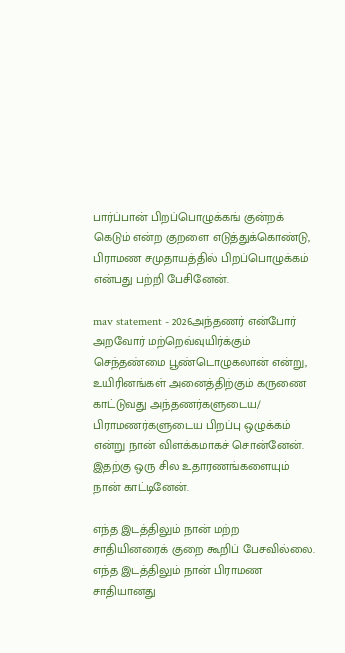பார்ப்பான் பிறப்பொழுக்கங் குன்றக் கெடும் என்ற குறளை எடுத்துக்கொண்டு, பிராமண சமுதாயத்தில் பிறப்பொழுக்கம் என்பது பற்றி பேசினேன்.

mav statement - 2026அந்தணர் என்போர் அறவோர் மற்றெவ்வுயிர்க்கும் செந்தண்மை பூண்டொழுகலான் என்று, உயிரினங்கள் அனைத்திற்கும் கருணை காட்டுவது அந்தணர்களுடைய/ பிராமணர்களுடைய பிறப்பு ஒழுக்கம் என்று நான் விளக்கமாகச் சொன்னேன். இதற்கு ஒரு சில உதாரணங்களையும் நான் காட்டினேன்.

எந்த இடத்திலும் நான் மற்ற சாதியினரைக் குறை கூறிப் பேசவில்லை. எந்த இடத்திலும் நான் பிராமண சாதியானது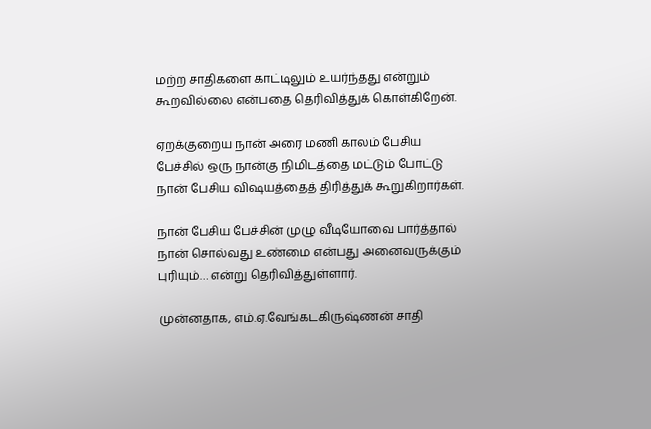மற்ற சாதிகளை காட்டிலும் உயர்ந்தது என்றும் கூறவில்லை என்பதை தெரிவித்துக் கொள்கிறேன்.

ஏறக்குறைய நான் அரை மணி காலம் பேசிய பேச்சில் ஒரு நான்கு நிமிடத்தை மட்டும் போட்டு நான் பேசிய விஷயத்தைத் திரித்துக் கூறுகிறார்கள்.

நான் பேசிய பேச்சின் முழு வீடியோவை பார்த்தால் நான் சொல்வது உண்மை என்பது அனைவருக்கும் புரியும்… என்று தெரிவித்துள்ளார்.

முன்னதாக, எம்.ஏ.வேங்கடகிருஷ்ணன் சாதி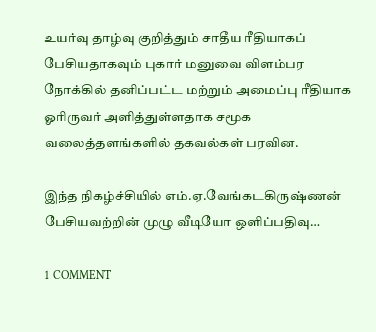உயர்வு தாழ்வு குறித்தும் சாதீய ரீதியாகப் பேசியதாகவும் புகார் மனுவை விளம்பர நோக்கில் தனிப்பட்ட மற்றும் அமைப்பு ரீதியாக ஓரிருவர் அளித்துள்ளதாக சமூக வலைத்தளங்களில் தகவல்கள் பரவின.

இந்த நிகழ்ச்சியில் எம்.ஏ.வேங்கடகிருஷ்ணன் பேசியவற்றின் முழு வீடியோ ஒளிப்பதிவு…

1 COMMENT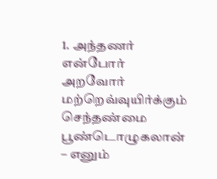1. அந்தணர் என்போர் அறவோர் மற்றெவ்வுயிர்க்கும் செந்தண்மை பூண்டொழுகலான் – எனும்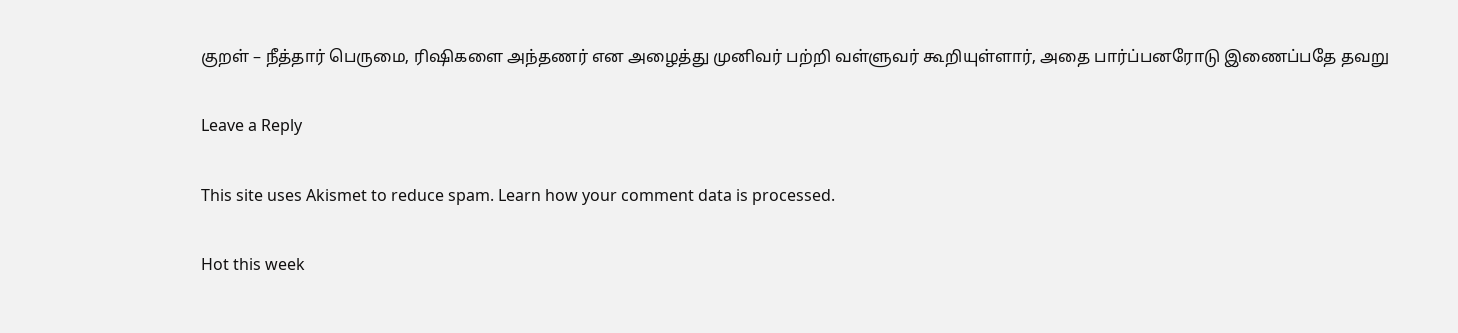குறள் – நீத்தார் பெருமை, ரிஷிகளை அந்தணர் என அழைத்து முனிவர் பற்றி வள்ளுவர் கூறியுள்ளார், அதை பார்ப்பனரோடு இணைப்பதே தவறு

Leave a Reply

This site uses Akismet to reduce spam. Learn how your comment data is processed.

Hot this week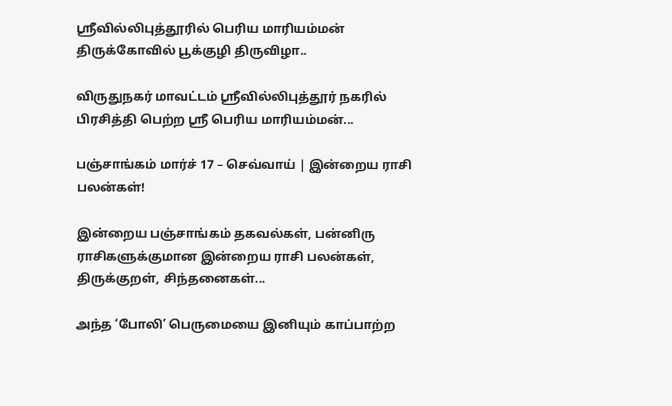ஸ்ரீவில்லிபுத்தூரில் பெரிய மாரியம்மன் திருக்கோவில் பூக்குழி திருவிழா..

விருதுநகர் மாவட்டம் ஸ்ரீவில்லிபுத்தூர் நகரில் பிரசித்தி பெற்ற ஸ்ரீ பெரிய மாரியம்மன்...

பஞ்சாங்கம் மார்ச் 17 – செவ்வாய் | இன்றைய ராசி பலன்கள்!

இன்றைய பஞ்சாங்கம் தகவல்கள், பன்னிரு ராசிகளுக்குமான இன்றைய ராசி பலன்கள், திருக்குறள், சிந்தனைகள்...

அந்த ‘போலி’ பெருமையை இனியும் காப்பாற்ற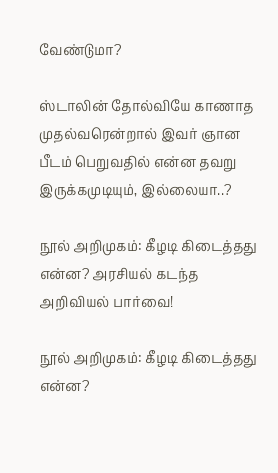வேண்டுமா?

ஸ்டாலின் தோல்வியே காணாத முதல்வரென்றால் இவர் ஞான பீடம் பெறுவதில் என்ன தவறு இருக்கமுடியும், இல்லையா..?

நூல் அறிமுகம்: கீழடி கிடைத்தது என்ன? அரசியல் கடந்த அறிவியல் பார்வை!

நூல் அறிமுகம்: கீழடி கிடைத்தது என்ன?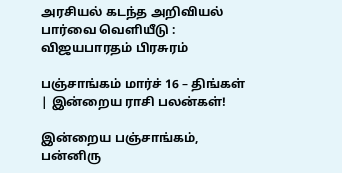அரசியல் கடந்த அறிவியல் பார்வை வெளியீடு : விஜயபாரதம் பிரசுரம்

பஞ்சாங்கம் மார்ச் 16 – திங்கள் | இன்றைய ராசி பலன்கள்!

இன்றைய பஞ்சாங்கம், பன்னிரு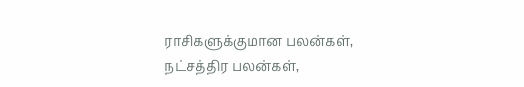ராசிகளுக்குமான பலன்கள், நட்சத்திர பலன்கள்,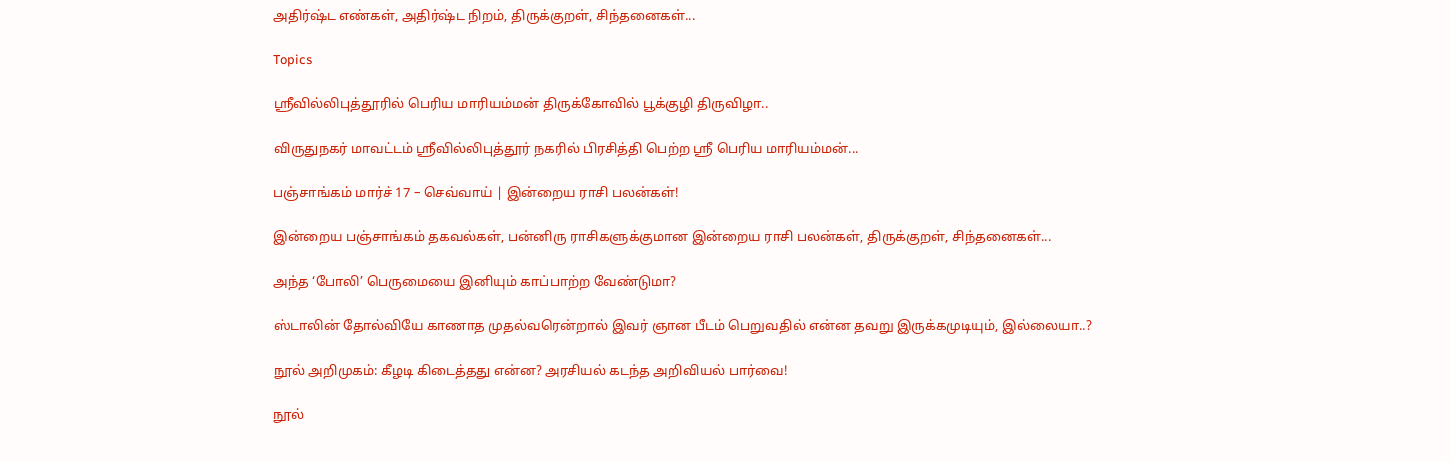அதிர்ஷ்ட எண்கள், அதிர்ஷ்ட நிறம், திருக்குறள், சிந்தனைகள்...

Topics

ஸ்ரீவில்லிபுத்தூரில் பெரிய மாரியம்மன் திருக்கோவில் பூக்குழி திருவிழா..

விருதுநகர் மாவட்டம் ஸ்ரீவில்லிபுத்தூர் நகரில் பிரசித்தி பெற்ற ஸ்ரீ பெரிய மாரியம்மன்...

பஞ்சாங்கம் மார்ச் 17 – செவ்வாய் | இன்றைய ராசி பலன்கள்!

இன்றைய பஞ்சாங்கம் தகவல்கள், பன்னிரு ராசிகளுக்குமான இன்றைய ராசி பலன்கள், திருக்குறள், சிந்தனைகள்...

அந்த ‘போலி’ பெருமையை இனியும் காப்பாற்ற வேண்டுமா?

ஸ்டாலின் தோல்வியே காணாத முதல்வரென்றால் இவர் ஞான பீடம் பெறுவதில் என்ன தவறு இருக்கமுடியும், இல்லையா..?

நூல் அறிமுகம்: கீழடி கிடைத்தது என்ன? அரசியல் கடந்த அறிவியல் பார்வை!

நூல்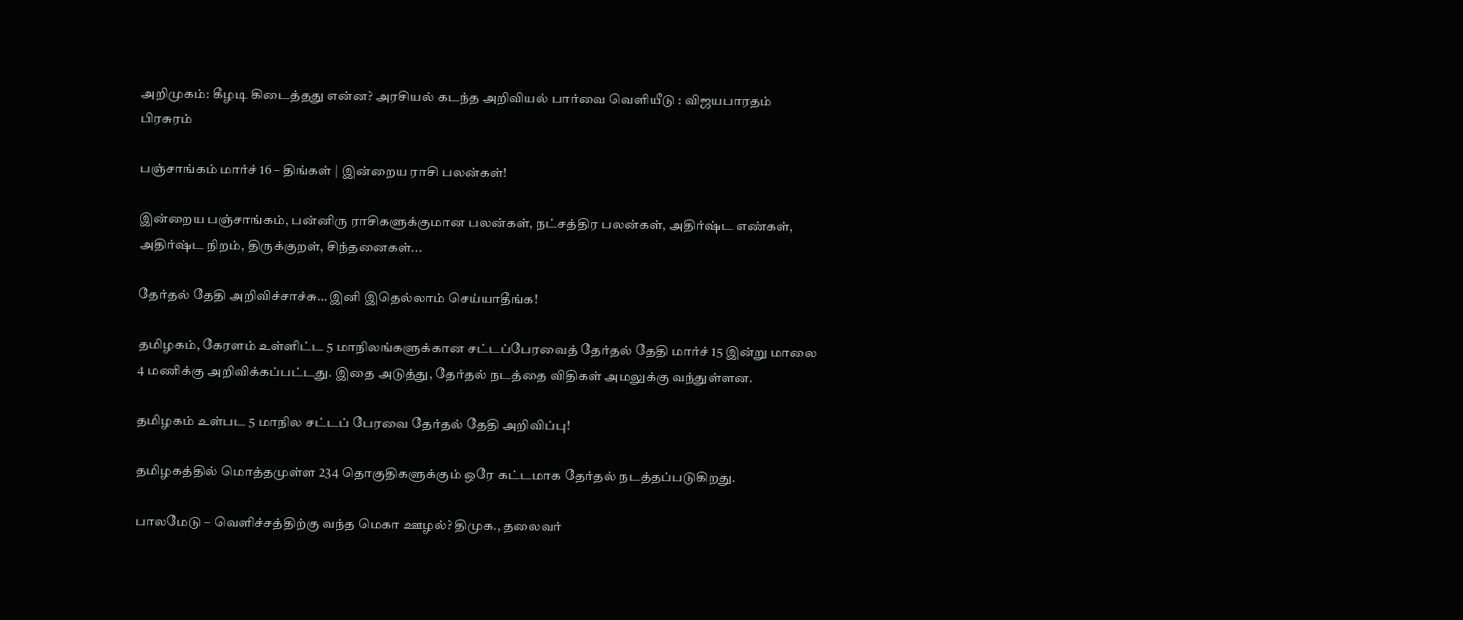அறிமுகம்: கீழடி கிடைத்தது என்ன? அரசியல் கடந்த அறிவியல் பார்வை வெளியீடு : விஜயபாரதம் பிரசுரம்

பஞ்சாங்கம் மார்ச் 16 – திங்கள் | இன்றைய ராசி பலன்கள்!

இன்றைய பஞ்சாங்கம், பன்னிரு ராசிகளுக்குமான பலன்கள், நட்சத்திர பலன்கள், அதிர்ஷ்ட எண்கள், அதிர்ஷ்ட நிறம், திருக்குறள், சிந்தனைகள்...

தேர்தல் தேதி அறிவிச்சாச்சு… இனி இதெல்லாம் செய்யாதீங்க!

தமிழகம், கேரளம் உள்ளிட்ட 5 மாநிலங்களுக்கான சட்டப்பேரவைத் தேர்தல் தேதி மார்ச் 15 இன்று மாலை 4 மணிக்கு அறிவிக்கப்பட்டது. இதை அடுத்து, தேர்தல் நடத்தை விதிகள் அமலுக்கு வந்துள்ளன.

தமிழகம் உள்பட 5 மாநில சட்டப் பேரவை தேர்தல் தேதி அறிவிப்பு!

தமிழகத்தில் மொத்தமுள்ள 234 தொகுதிகளுக்கும் ஒரே கட்டமாக தேர்தல் நடத்தப்படுகிறது.

பாலமேடு – வெளிச்சத்திற்கு வந்த மெகா ஊழல்? திமுக., தலைவர்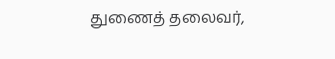துணைத் தலைவர்,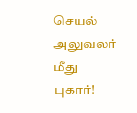செயல் அலுவலர் மீது புகார்!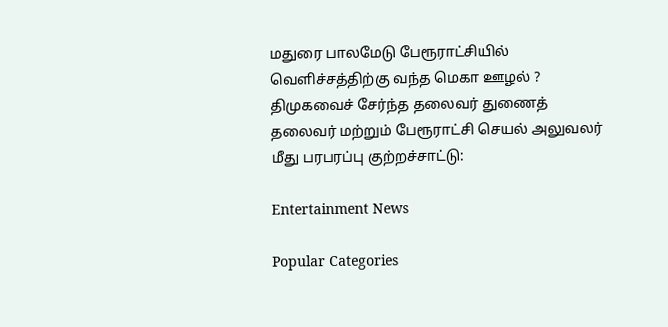மதுரை பாலமேடு பேரூராட்சியில் வெளிச்சத்திற்கு வந்த மெகா ஊழல் ? திமுகவைச் சேர்ந்த தலைவர் துணைத் தலைவர் மற்றும் பேரூராட்சி செயல் அலுவலர் மீது பரபரப்பு குற்றச்சாட்டு:

Entertainment News

Popular Categories